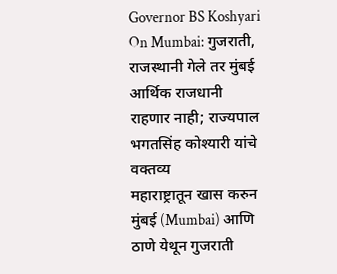Governor BS Koshyari On Mumbai: गुजराती, राजस्थानी गेले तर मुंबई आर्थिक राजधानी राहणार नाही; राज्यपाल भगतसिंह कोश्यारी यांचे वक्तव्य
महाराष्ट्रातून खास करुन मुंबई (Mumbai) आणि ठाणे येथून गुजराती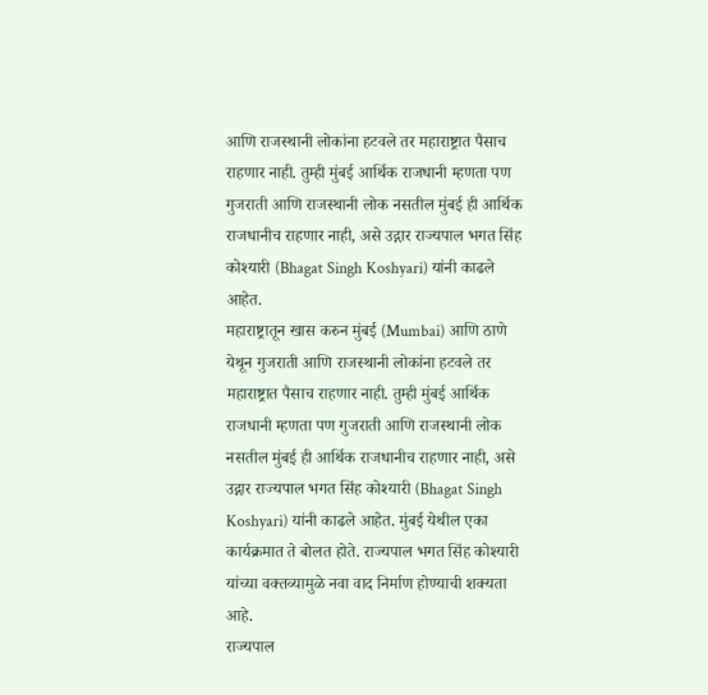आणि राजस्थानी लोकांना हटवले तर महाराष्ट्रात पैसाच राहणार नाही. तुम्ही मुंबई आर्थिक राजधानी म्हणता पण गुजराती आणि राजस्थानी लोक नसतील मुंबई ही आर्थिक राजधानीच राहणार नाही, असे उद्गार राज्यपाल भगत सिंह कोश्यारी (Bhagat Singh Koshyari) यांनी काढले आहेत.
महाराष्ट्रातून खास करुन मुंबई (Mumbai) आणि ठाणे येथून गुजराती आणि राजस्थानी लोकांना हटवले तर महाराष्ट्रात पैसाच राहणार नाही. तुम्ही मुंबई आर्थिक राजधानी म्हणता पण गुजराती आणि राजस्थानी लोक नसतील मुंबई ही आर्थिक राजधानीच राहणार नाही, असे उद्गार राज्यपाल भगत सिंह कोश्यारी (Bhagat Singh Koshyari) यांनी काढले आहेत. मुंबई येथील एका कार्यक्रमात ते बोलत होते. राज्यपाल भगत सिंह कोश्यारी यांच्या वक्तव्यामुळे नवा वाद निर्माण होण्याची शक्यता आहे.
राज्यपाल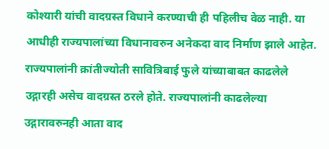कोश्यारी यांची वादग्रस्त विधाने करण्याची ही पहिलीच वेळ नाही. या आधीही राज्यपालांच्या विधानावरुन अनेकदा वाद निर्माण झाले आहेत. राज्यपालांनी क्रांतीज्योती सावित्रिबाई फुले यांच्याबाबत काढलेले उद्गारही असेच वादग्रस्त ठरले होते. राज्यपालांनी काढलेल्या उद्गारावरुनही आता वाद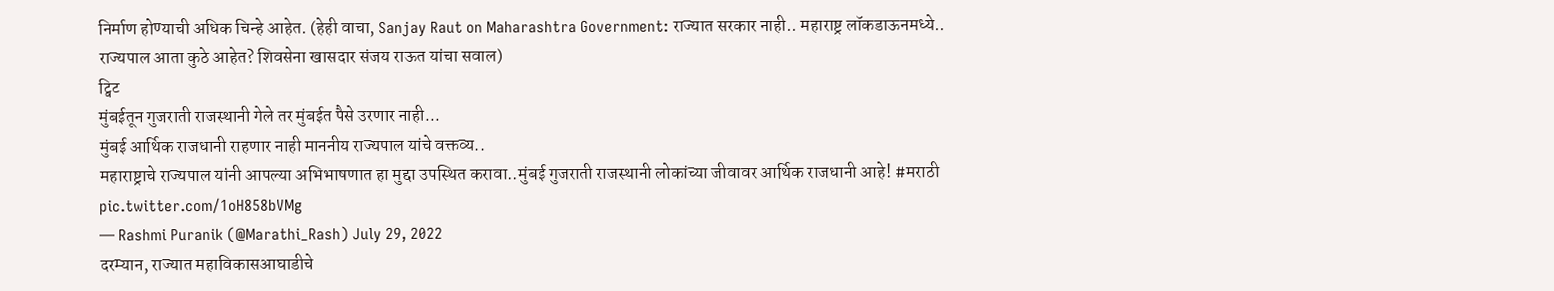निर्माण होण्याची अधिक चिन्हे आहेत. (हेही वाचा, Sanjay Raut on Maharashtra Government: राज्यात सरकार नाही.. महाराष्ट्र लॉकडाऊनमध्ये.. राज्यपाल आता कुठे आहेत? शिवसेना खासदार संजय राऊत यांचा सवाल)
ट्विट
मुंबईतून गुजराती राजस्थानी गेले तर मुंबईत पैसे उरणार नाही...
मुंबई आर्थिक राजधानी राहणार नाही माननीय राज्यपाल यांचे वक्तव्य..
महाराष्ट्राचे राज्यपाल यांनी आपल्या अभिभाषणात हा मुद्दा उपस्थित करावा..मुंबई गुजराती राजस्थानी लोकांच्या जीवावर आर्थिक राजधानी आहे! #मराठी pic.twitter.com/1oH858bVMg
— Rashmi Puranik (@Marathi_Rash) July 29, 2022
दरम्यान, राज्यात महाविकासआघाडीचे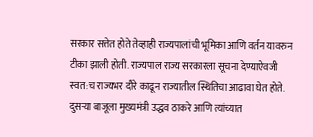सरकार सत्तेत होते तेव्हाही राज्यपालांची भूमिका आणि वर्तन यावरुन टीका झाली होती. राज्यपाल राज्य सरकारला सूचना देण्याऐवजी स्वत:च राज्यभर दौरे काढून राज्यातील स्थितिचा आढावा घेत होते. दुसऱ्या बाजूला मुख्यमंत्री उद्धव ठाकरे आणि त्यांच्यात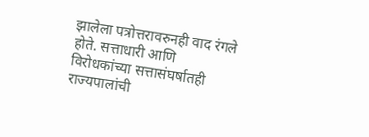झालेला पत्रोत्तरावरुनही वाद रंगले होते. सत्ताधारी आणि विरोधकांच्या सत्तासंघर्षातही राज्यपालांची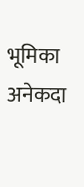भूमिका अनेकदा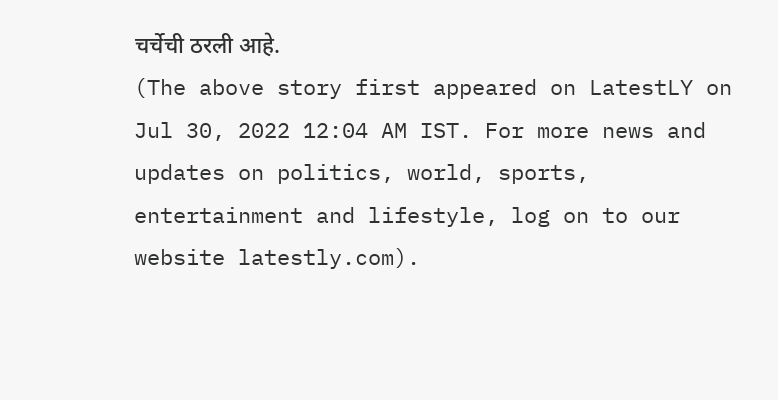चर्चेची ठरली आहे.
(The above story first appeared on LatestLY on Jul 30, 2022 12:04 AM IST. For more news and updates on politics, world, sports, entertainment and lifestyle, log on to our website latestly.com).